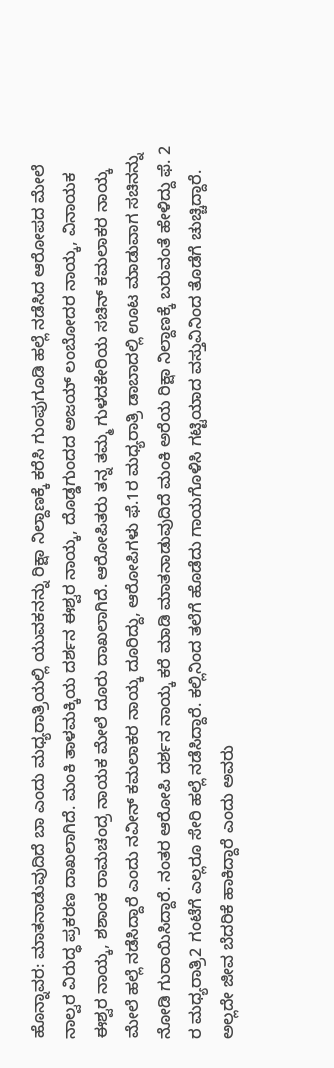ಹೊನ್ನಾವರ: ಮಾತನಾಡುವುದಿದೆ ಬಾ ಎಂದು ಮಧ್ಯರಾತ್ರಿಯಲ್ಲಿ ಯುವಕನನ್ನು ರಿಕ್ಷಾ ನಿಲ್ದಾಣಕ್ಕೆ ಕರೆಸಿ ಗುಂಪುಗೂಡಿ ಹಲ್ಲೆ ನಡೆಸಿದ ಆರೋಪದ ಮೇಲೆ ನಾಲ್ವರ ವಿರುದ್ಧ ಪ್ರಕರಣ ದಾಖಲಾಗಿದೆ. ಮಂಕಿ ತಾಳಮಕ್ಕಿಯ ದರ್ಶನ ಈಶ್ವರ ನಾಯ್ಕ, ದೊಡ್ಡಗುಂದದ ಅಜಯ್ ಲಂಬೋದರ ನಾಯ್ಕ, ವಿನಾಯಕ ಈಶ್ವರ ನಾಯ್ಕ, ಶಶಾಂಕ ರಾಮಚಂದ್ರ ನಾಯಕ ಮೇಲೆ ದೂರು ದಾಖಲಾಗಿದೆ. ಆರೋಪಿತರು ತನ್ನ ತಮ್ಮ ಗುಳದಕೇರಿಯ ಸಚಿನ್ ಕಮಲಾಕರ ನಾಯ್ಕ ಮೇಲೆ ಹಲ್ಲೆ ನಡೆಸಿದ್ದಾರೆ ಎಂದು ನವೀನ್ ಕಮಲಾಕರ ನಾಯ್ಕ ದೂರಿದ್ದು, ಆರೋಪಿಗಳು ಫೆ.1ರ ಮಧ್ಯರಾತ್ರಿ ಡಾಬಾದಲ್ಲಿ ಊಟ ಮಾಡುವಾಗ ಸಚಿನನ್ನು ನೋಡಿ ಗುರಾಯಿಸಿದ್ದಾರೆ. ನಂತರ ಆರೋಪಿ ದರ್ಶನ ನಾಯ್ಕ ಕರೆ ಮಾಡಿ ಮಾತನಾಡುವುದಿದೆ ಮಂಕಿ ಅರೆಯ ರಿಕ್ಷಾ ನಿಲ್ದಾಣಕ್ಕೆ ಬರುವಂತೆ ಹೇಳಿದ್ದು ಫೆ. 2 ರ ಮಧ್ಯರಾತ್ರಿ2 ಗಂಟೆಗೆ ಎಲ್ಲರೂ ಸೇರಿ ಹಲ್ಲೆ ನಡೆಸಿದ್ದಾರೆ. ಕಲ್ಲಿನಿಂದ ತಲೆಗೆ ಹೊಡೆದು ಗಾಯಗೊಳಿಸಿ ಗಟ್ಟಿಯಾದ ವಸ್ತುವಿನಿಂದ ತೊಡೆಗೆ ಚುಚ್ಚಿದ್ದಾರೆ. ಅಲ್ಲದೇ ಜೀವ ಬೆದರಿಕೆ ಹಾಕಿದ್ದಾರೆ ಎಂದು ಅವರು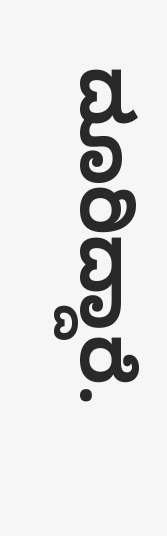ದೂರಿದ್ದಾರೆ.